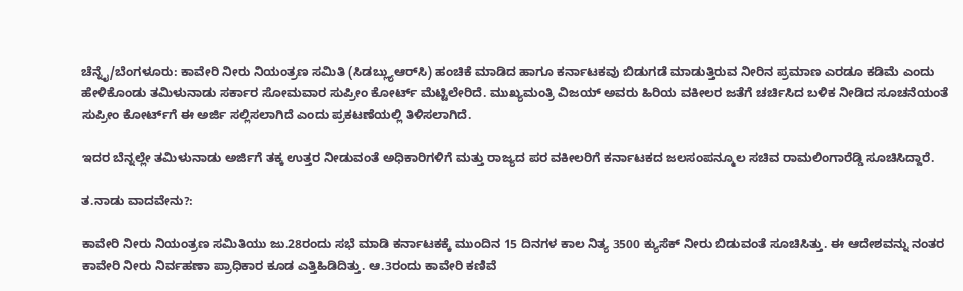ಚೆನ್ನೈ/ಬೆಂಗಳೂರು: ಕಾವೇರಿ ನೀರು ನಿಯಂತ್ರಣ ಸಮಿತಿ (ಸಿಡಬ್ಲ್ಯುಆರ್‌ಸಿ) ಹಂಚಿಕೆ ಮಾಡಿದ ಹಾಗೂ ಕರ್ನಾಟಕವು ಬಿಡುಗಡೆ ಮಾಡುತ್ತಿರುವ ನೀರಿನ ಪ್ರಮಾಣ ಎರಡೂ ಕಡಿಮೆ ಎಂದು ಹೇಳಿಕೊಂಡು ತಮಿಳುನಾಡು ಸರ್ಕಾರ ಸೋಮವಾರ ಸುಪ್ರೀಂ ಕೋರ್ಟ್‌ ಮೆಟ್ಟಿಲೇರಿದೆ. ಮುಖ್ಯಮಂತ್ರಿ ವಿಜಯ್‌ ಅವರು ಹಿರಿಯ ವಕೀಲರ ಜತೆಗೆ ಚರ್ಚಿಸಿದ ಬಳಿಕ ನೀಡಿದ ಸೂಚನೆಯಂತೆ ಸುಪ್ರೀಂ ಕೋರ್ಟ್‌ಗೆ ಈ ಅರ್ಜಿ ಸಲ್ಲಿಸಲಾಗಿದೆ ಎಂದು ಪ್ರಕಟಣೆಯಲ್ಲಿ ತಿಳಿಸಲಾಗಿದೆ.

ಇದರ ಬೆನ್ನಲ್ಲೇ ತಮಿಳುನಾಡು ಅರ್ಜಿಗೆ ತಕ್ಕ ಉತ್ತರ ನೀಡುವಂತೆ ಅಧಿಕಾರಿಗಳಿಗೆ ಮತ್ತು ರಾಜ್ಯದ ಪರ ವಕೀಲರಿಗೆ ಕರ್ನಾಟಕದ ಜಲಸಂಪನ್ಮೂಲ ಸಚಿವ ರಾಮಲಿಂಗಾರೆಡ್ಡಿ ಸೂಚಿಸಿದ್ದಾರೆ.

ತ.ನಾಡು ವಾದವೇನು?:

ಕಾವೇರಿ ನೀರು ನಿಯಂತ್ರಣ ಸಮಿತಿಯು ಜು.28ರಂದು ಸಭೆ ಮಾಡಿ ಕರ್ನಾಟಕಕ್ಕೆ ಮುಂದಿನ 15 ದಿನಗಳ ಕಾಲ ನಿತ್ಯ 3500 ಕ್ಯುಸೆಕ್‌ ನೀರು ಬಿಡುವಂತೆ ಸೂಚಿಸಿತ್ತು. ಈ ಆದೇಶವನ್ನು ನಂತರ ಕಾವೇರಿ ನೀರು ನಿರ್ವಹಣಾ ಪ್ರಾಧಿಕಾರ ಕೂಡ ಎತ್ತಿಹಿಡಿದಿತ್ತು. ಆ.3ರಂದು ಕಾವೇರಿ ಕಣಿವೆ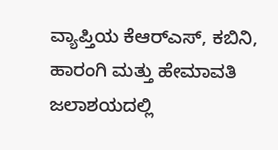ವ್ಯಾಪ್ತಿಯ ಕೆಆರ್‌ಎಸ್‌, ಕಬಿನಿ, ಹಾರಂಗಿ ಮತ್ತು ಹೇಮಾವತಿ ಜಲಾಶಯದಲ್ಲಿ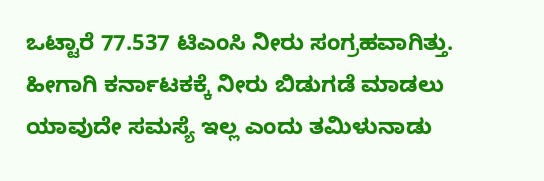ಒಟ್ಟಾರೆ 77.537 ಟಿಎಂಸಿ ನೀರು ಸಂಗ್ರಹವಾಗಿತ್ತು. ಹೀಗಾಗಿ ಕರ್ನಾಟಕಕ್ಕೆ ನೀರು ಬಿಡುಗಡೆ ಮಾಡಲು ಯಾವುದೇ ಸಮಸ್ಯೆ ಇಲ್ಲ ಎಂದು ತಮಿಳುನಾಡು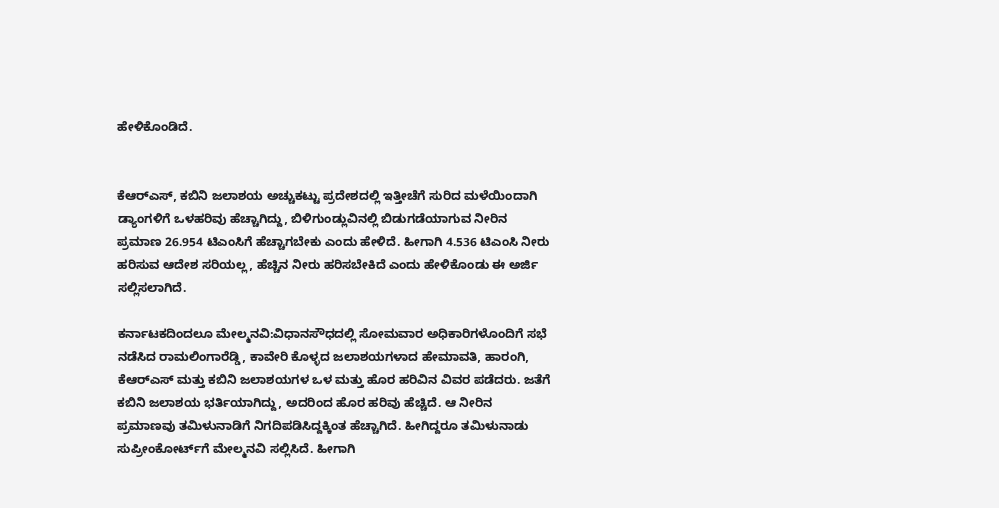ಹೇಳಿಕೊಂಡಿದೆ.


ಕೆಆರ್‌ಎಸ್‌, ಕಬಿನಿ ಜಲಾಶಯ ಅಚ್ಚುಕಟ್ಟು ಪ್ರದೇಶದಲ್ಲಿ ಇತ್ತೀಚೆಗೆ ಸುರಿದ ಮಳೆಯಿಂದಾಗಿ ಡ್ಯಾಂಗಳಿಗೆ ಒಳಹರಿವು ಹೆಚ್ಚಾಗಿದ್ದು, ಬಿಳಿಗುಂಡ್ಲುವಿನಲ್ಲಿ ಬಿಡುಗಡೆಯಾಗುವ ನೀರಿನ ಪ್ರಮಾಣ 26.954 ಟಿಎಂಸಿಗೆ ಹೆಚ್ಚಾಗಬೇಕು ಎಂದು ಹೇಳಿದೆ. ಹೀಗಾಗಿ 4.536 ಟಿಎಂಸಿ ನೀರು ಹರಿಸುವ ಆದೇಶ ಸರಿಯಲ್ಲ, ಹೆಚ್ಚಿನ ನೀರು ಹರಿಸಬೇಕಿದೆ ಎಂದು ಹೇಳಿಕೊಂಡು ಈ ಅರ್ಜಿ ಸಲ್ಲಿಸಲಾಗಿದೆ.

ಕರ್ನಾಟಕದಿಂದಲೂ ಮೇಲ್ಮನವಿ:ವಿಧಾನಸೌಧದಲ್ಲಿ ಸೋಮವಾರ ಅಧಿಕಾರಿಗಳೊಂದಿಗೆ ಸಭೆ ನಡೆಸಿದ ರಾಮಲಿಂಗಾರೆಡ್ಡಿ, ಕಾವೇರಿ ಕೊಳ್ಳದ ಜಲಾಶಯಗಳಾದ ಹೇಮಾವತಿ, ಹಾರಂಗಿ, ಕೆಆರ್‌ಎಸ್‌ ಮತ್ತು ಕಬಿನಿ ಜಲಾಶಯಗಳ ಒಳ ಮತ್ತು ಹೊರ ಹರಿವಿನ ವಿವರ ಪಡೆದರು. ಜತೆಗೆ ಕಬಿನಿ ಜಲಾಶಯ ಭರ್ತಿಯಾಗಿದ್ದು, ಅದರಿಂದ ಹೊರ ಹರಿವು ಹೆಚ್ಚಿದೆ. ಆ ನೀರಿನ ಪ್ರಮಾಣವು ತಮಿಳುನಾಡಿಗೆ ನಿಗದಿಪಡಿಸಿದ್ದಕ್ಕಿಂತ ಹೆಚ್ಚಾಗಿದೆ. ಹೀಗಿದ್ದರೂ ತಮಿಳುನಾಡು ಸುಪ್ರೀಂಕೋರ್ಟ್‌ಗೆ ಮೇಲ್ಮನವಿ ಸಲ್ಲಿಸಿದೆ. ಹೀಗಾಗಿ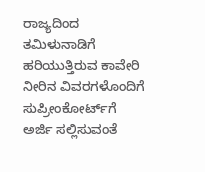ರಾಜ್ಯದಿಂದ ತಮಿಳುನಾಡಿಗೆ ಹರಿಯುತ್ತಿರುವ ಕಾವೇರಿ ನೀರಿನ ವಿವರಗಳೊಂದಿಗೆ ಸುಪ್ರೀಂಕೋರ್ಟ್‌ಗೆ ಅರ್ಜಿ ಸಲ್ಲಿಸುವಂತೆ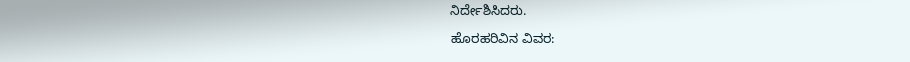ನಿರ್ದೇಶಿಸಿದರು.

ಹೊರಹರಿವಿನ ವಿವರ: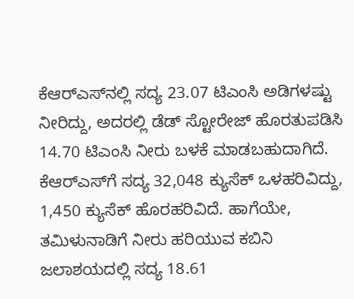ಕೆಆರ್‌ಎಸ್‌ನಲ್ಲಿ ಸದ್ಯ 23.07 ಟಿಎಂಸಿ ಅಡಿಗಳಷ್ಟು ನೀರಿದ್ದು, ಅದರಲ್ಲಿ ಡೆಡ್‌ ಸ್ಟೋರೇಜ್‌ ಹೊರತುಪಡಿಸಿ 14.70 ಟಿಎಂಸಿ ನೀರು ಬಳಕೆ ಮಾಡಬಹುದಾಗಿದೆ. ಕೆಆರ್‌ಎಸ್‌ಗೆ ಸದ್ಯ 32,048 ಕ್ಯುಸೆಕ್‌ ಒಳಹರಿವಿದ್ದು, 1,450 ಕ್ಯುಸೆಕ್‌ ಹೊರಹರಿವಿದೆ. ಹಾಗೆಯೇ, ತಮಿಳುನಾಡಿಗೆ ನೀರು ಹರಿಯುವ ಕಬಿನಿ ಜಲಾಶಯದಲ್ಲಿ ಸದ್ಯ 18.61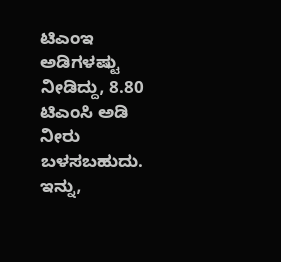ಟಿಎಂಇ ಅಡಿಗಳಷ್ಟು ನೀಡಿದ್ದು, 8.80 ಟಿಎಂಸಿ ಅಡಿ ನೀರು ಬಳಸಬಹುದು. ಇನ್ನು,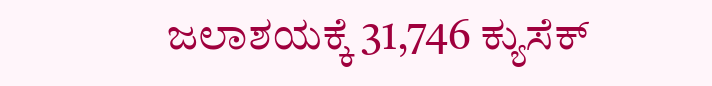ಜಲಾಶಯಕ್ಕೆ 31,746 ಕ್ಯುಸೆಕ್‌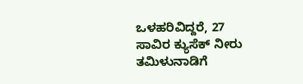ಒಳಹರಿವಿದ್ದರೆ, 27 ಸಾವಿರ ಕ್ಯುಸೆಕ್‌ ನೀರು ತಮಿಳುನಾಡಿಗೆ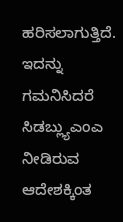ಹರಿಸಲಾಗುತ್ತಿದೆ. ಇದನ್ನು ಗಮನಿಸಿದರೆ ಸಿಡಬ್ಲ್ಯುಎಂಎ ನೀಡಿರುವ ಆದೇಶಕ್ಕಿಂತ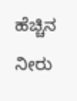ಹೆಚ್ಚಿನ ನೀರು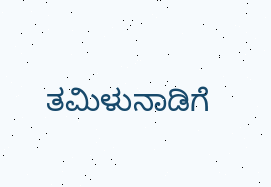ತಮಿಳುನಾಡಿಗೆ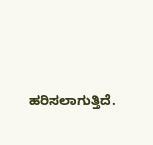ಹರಿಸಲಾಗುತ್ತಿದೆ.